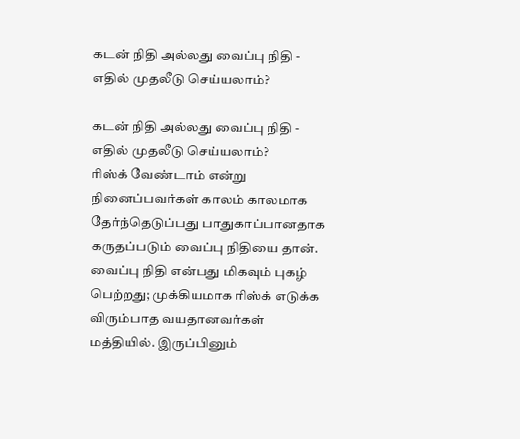கடன் நிதி அல்லது வைப்பு நிதி - எதில் முதலீடு செய்யலாம்?

கடன் நிதி அல்லது வைப்பு நிதி - எதில் முதலீடு செய்யலாம்?
ரிஸ்க் வேண்டாம் என்று நினைப்பவர்கள் காலம் காலமாக தேர்ந்தெடுப்பது பாதுகாப்பானதாக கருதப்படும் வைப்பு நிதியை தான். வைப்பு நிதி என்பது மிகவும் புகழ் பெற்றது; முக்கியமாக ரிஸ்க் எடுக்க விரும்பாத வயதானவர்கள் மத்தியில். இருப்பினும்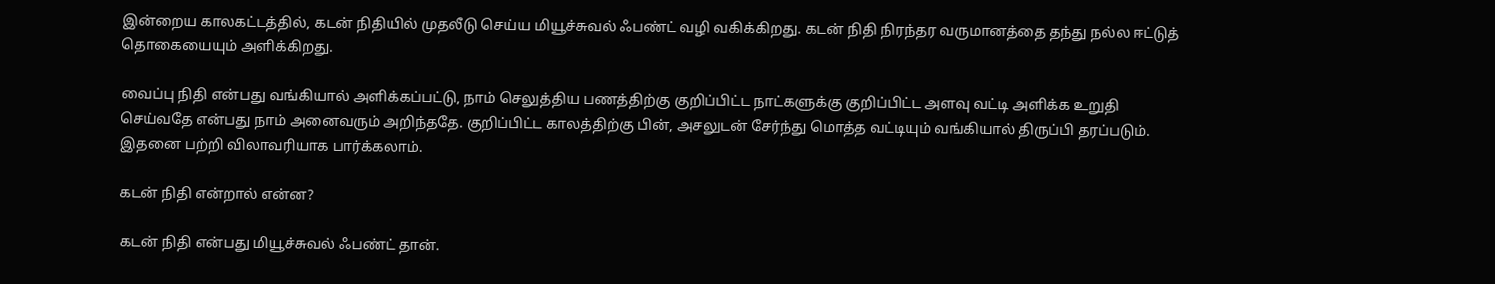இன்றைய காலகட்டத்தில், கடன் நிதியில் முதலீடு செய்ய மியூச்சுவல் ஃபண்ட் வழி வகிக்கிறது. கடன் நிதி நிரந்தர வருமானத்தை தந்து நல்ல ஈட்டுத் தொகையையும் அளிக்கிறது.

வைப்பு நிதி என்பது வங்கியால் அளிக்கப்பட்டு, நாம் செலுத்திய பணத்திற்கு குறிப்பிட்ட நாட்களுக்கு குறிப்பிட்ட அளவு வட்டி அளிக்க உறுதி செய்வதே என்பது நாம் அனைவரும் அறிந்ததே. குறிப்பிட்ட காலத்திற்கு பின், அசலுடன் சேர்ந்து மொத்த வட்டியும் வங்கியால் திருப்பி தரப்படும். இதனை பற்றி விலாவரியாக பார்க்கலாம்.

கடன் நிதி என்றால் என்ன?

கடன் நிதி என்பது மியூச்சுவல் ஃபண்ட் தான்.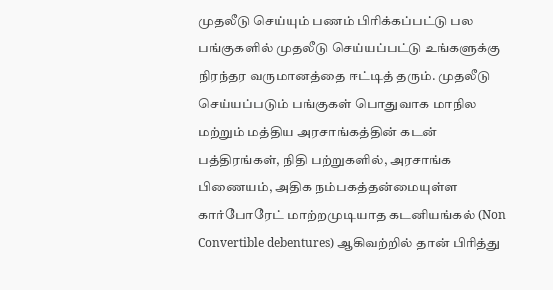முதலீடு செய்யும் பணம் பிரிக்கப்பட்டு பல பங்குகளில் முதலீடு செய்யப்பட்டு உங்களுக்கு நிரந்தர வருமானத்தை ஈட்டித் தரும். முதலீடு செய்யப்படும் பங்குகள் பொதுவாக மாநில மற்றும் மத்திய அரசாங்கத்தின் கடன் பத்திரங்கள், நிதி பற்றுகளில், அரசாங்க பிணையம், அதிக நம்பகத்தன்மையுள்ள கார்போரேட் மாற்றமுடியாத கடனியங்கல் (Non Convertible debentures) ஆகிவற்றில் தான் பிரித்து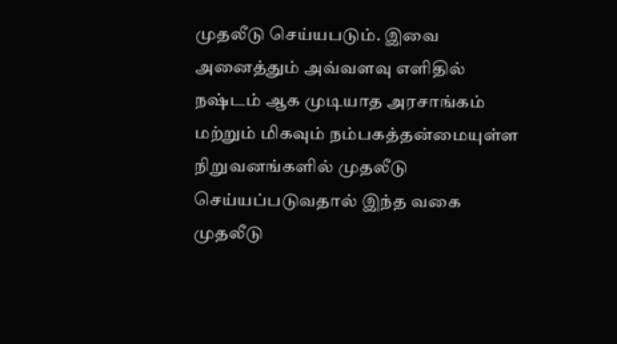முதலீடு செய்யபடும். இவை அனைத்தும் அவ்வளவு எளிதில் நஷ்டம் ஆக முடியாத அரசாங்கம் மற்றும் மிகவும் நம்பகத்தன்மையுள்ள நிறுவனங்களில் முதலீடு செய்யப்படுவதால் இந்த வகை முதலீடு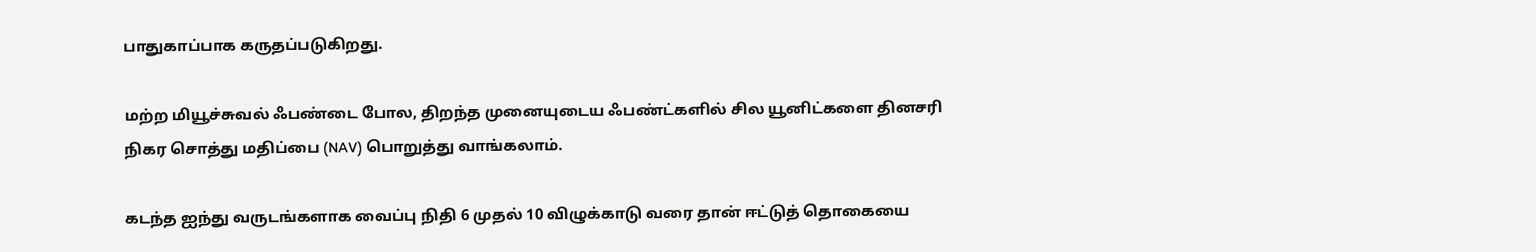பாதுகாப்பாக கருதப்படுகிறது.

மற்ற மியூச்சுவல் ஃபண்டை போல, திறந்த முனையுடைய ஃபண்ட்களில் சில யூனிட்களை தினசரி நிகர சொத்து மதிப்பை (NAV) பொறுத்து வாங்கலாம்.

கடந்த ஐந்து வருடங்களாக வைப்பு நிதி 6 முதல் 10 விழுக்காடு வரை தான் ஈட்டுத் தொகையை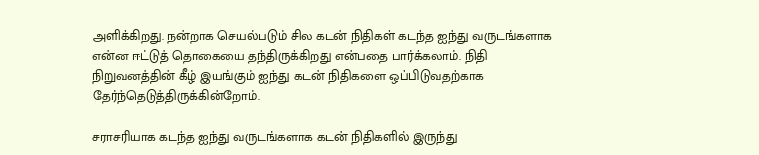அளிக்கிறது. நன்றாக செயல்படும் சில கடன் நிதிகள் கடந்த ஐந்து வருடங்களாக என்ன ஈட்டுத் தொகையை தந்திருக்கிறது என்பதை பார்க்கலாம். நிதி நிறுவனத்தின் கீழ் இயங்கும் ஐந்து கடன் நிதிகளை ஒப்பிடுவதற்காக தேர்ந்தெடுத்திருக்கின்றோம்.

சராசரியாக கடந்த ஐந்து வருடங்களாக கடன் நிதிகளில் இருந்து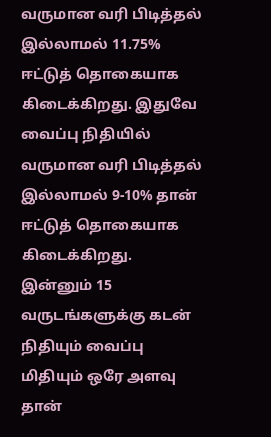வருமான வரி பிடித்தல் இல்லாமல் 11.75% ஈட்டுத் தொகையாக கிடைக்கிறது. இதுவே வைப்பு நிதியில் வருமான வரி பிடித்தல் இல்லாமல் 9-10% தான் ஈட்டுத் தொகையாக கிடைக்கிறது. இன்னும் 15 வருடங்களுக்கு கடன் நிதியும் வைப்பு மிதியும் ஒரே அளவு தான்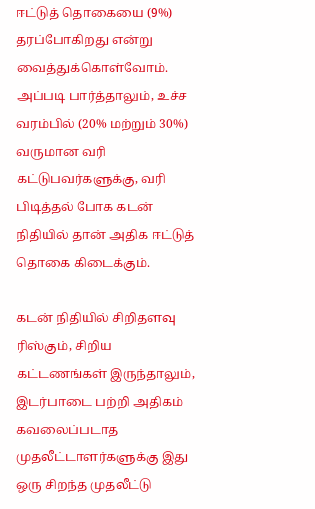ஈட்டுத் தொகையை (9%) தரப்போகிறது என்று வைத்துக்கொள்வோம். அப்படி பார்த்தாலும், உச்ச வரம்பில் (20% மற்றும் 30%) வருமான வரி கட்டுபவர்களுக்கு, வரி பிடித்தல் போக கடன் நிதியில் தான் அதிக ஈட்டுத் தொகை கிடைக்கும்.

கடன் நிதியில் சிறிதளவு ரிஸ்கும், சிறிய கட்டணங்கள் இருந்தாலும், இடர்பாடை பற்றி அதிகம் கவலைப்படாத முதலீட்டாளர்களுக்கு இது ஒரு சிறந்த முதலீட்டு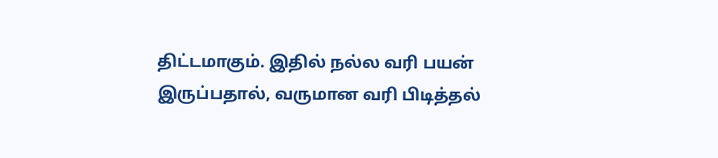திட்டமாகும். இதில் நல்ல வரி பயன் இருப்பதால், வருமான வரி பிடித்தல்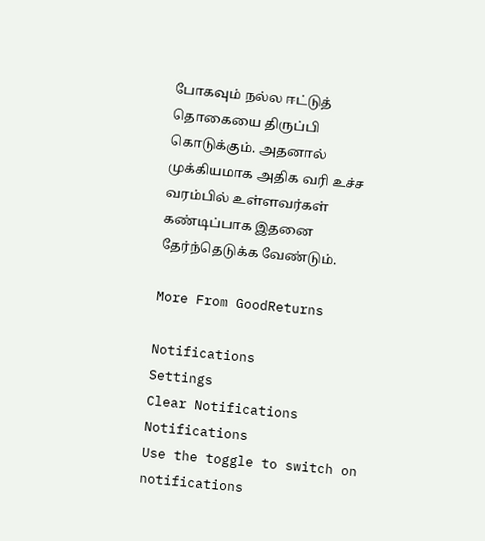போகவும் நல்ல ஈட்டுத் தொகையை திருப்பி கொடுக்கும். அதனால் முக்கியமாக அதிக வரி உச்ச வரம்பில் உள்ளவர்கள் கண்டிப்பாக இதனை தேர்ந்தெடுக்க வேண்டும்.

More From GoodReturns

Notifications
Settings
Clear Notifications
Notifications
Use the toggle to switch on notifications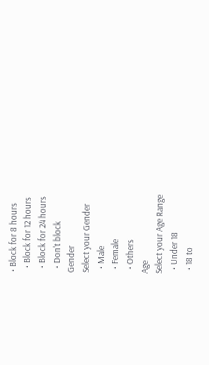• Block for 8 hours
  • Block for 12 hours
  • Block for 24 hours
  • Don't block
Gender
Select your Gender
  • Male
  • Female
  • Others
Age
Select your Age Range
  • Under 18
  • 18 to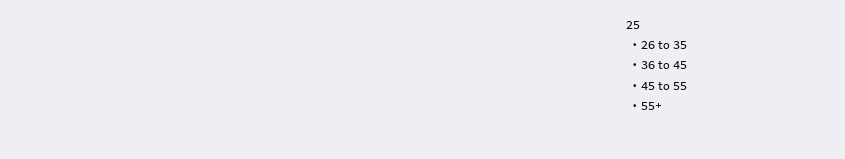25
  • 26 to 35
  • 36 to 45
  • 45 to 55
  • 55+